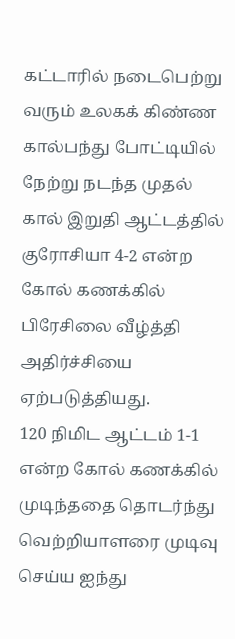கட்டாரில் நடைபெற்று வரும் உலகக் கிண்ண கால்பந்து போட்டியில் நேற்று நடந்த முதல் கால் இறுதி ஆட்டத்தில் குரோசியா 4-2 என்ற கோல் கணக்கில் பிரேசிலை வீழ்த்தி அதிர்ச்சியை ஏற்படுத்தியது.
120 நிமிட ஆட்டம் 1-1 என்ற கோல் கணக்கில் முடிந்ததை தொடர்ந்து வெற்றியாளரை முடிவு செய்ய ஐந்து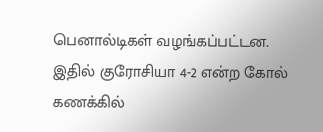பெனால்டிகள் வழங்கப்பட்டன.
இதில் குரோசியா 4-2 என்ற கோல் கணக்கில்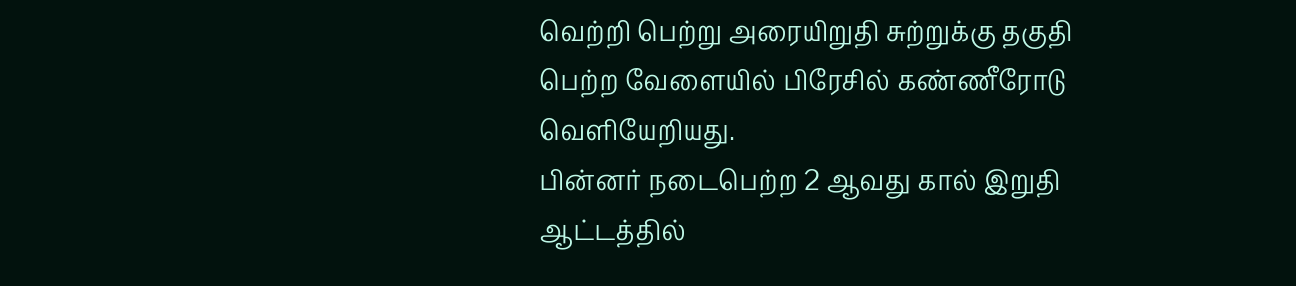வெற்றி பெற்று அரையிறுதி சுற்றுக்கு தகுதி பெற்ற வேளையில் பிரேசில் கண்ணீரோடு வெளியேறியது.
பின்னர் நடைபெற்ற 2 ஆவது கால் இறுதி ஆட்டத்தில்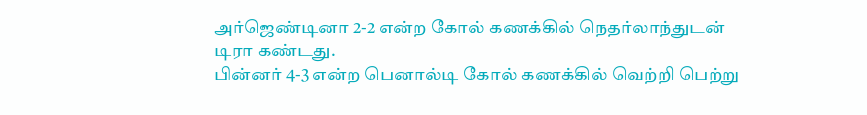அர்ஜெண்டினா 2-2 என்ற கோல் கணக்கில் நெதர்லாந்துடன் டிரா கண்டது.
பின்னர் 4-3 என்ற பெனால்டி கோல் கணக்கில் வெற்றி பெற்று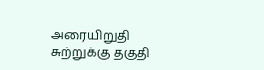அரையிறுதி சுற்றுக்கு தகுதி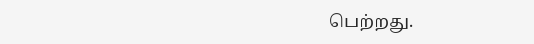பெற்றது.